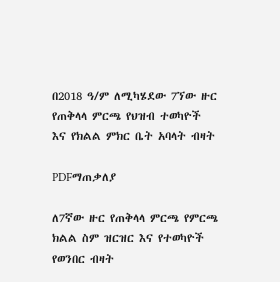በ2018 ዓ/ም ለሚካሄደው 7ኘው ዙር የጠቅላላ ምርጫ የህዝብ ተወካዮች እና የክልል ምክር ቤት አባላት ብዛት

PDFማጠቃለያ

ለ7ኛው ዙር የጠቅላላ ምርጫ የምርጫ ክልል ስም ዝርዝር እና የተወካዮች የወንበር ብዛት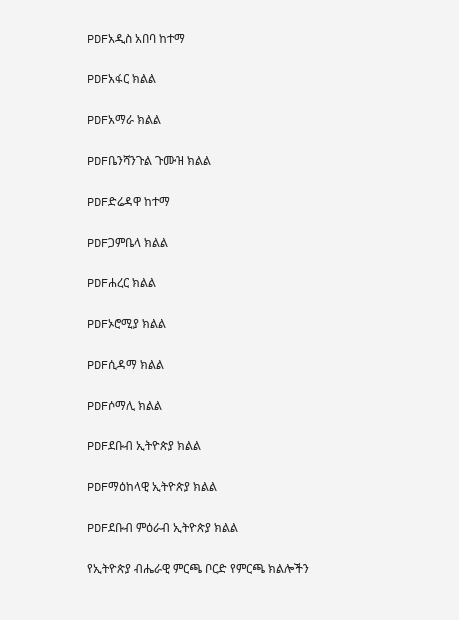PDFአዲስ አበባ ከተማ

PDFአፋር ክልል

PDFአማራ ክልል

PDFቤንሻንጉል ጉሙዝ ክልል

PDFድሬዳዋ ከተማ

PDFጋምቤላ ክልል

PDFሐረር ክልል

PDFኦሮሚያ ክልል

PDFሲዳማ ክልል

PDFሶማሊ ክልል

PDFደቡብ ኢትዮጵያ ክልል

PDFማዕከላዊ ኢትዮጵያ ክልል

PDFደቡብ ምዕራብ ኢትዮጵያ ክልል

የኢትዮጵያ ብሔራዊ ምርጫ ቦርድ የምርጫ ክልሎችን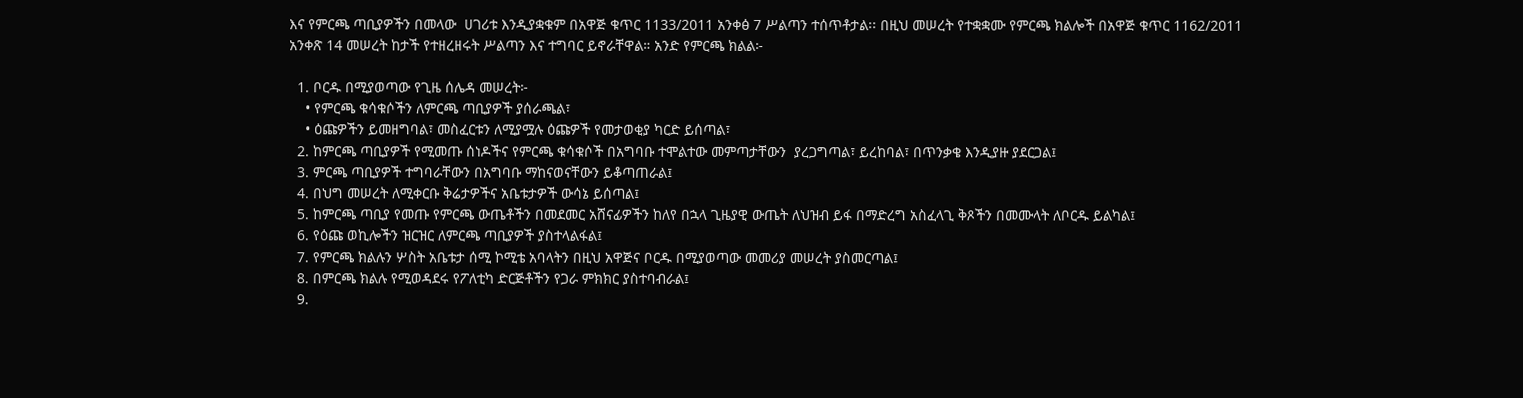እና የምርጫ ጣቢያዎችን በመላው  ሀገሪቱ እንዲያቋቁም በአዋጅ ቁጥር 1133/2011 አንቀፅ 7 ሥልጣን ተሰጥቶታል፡፡ በዚህ መሠረት የተቋቋሙ የምርጫ ክልሎች በአዋጅ ቁጥር 1162/2011 አንቀጽ 14 መሠረት ከታች የተዘረዘሩት ሥልጣን እና ተግባር ይኖራቸዋል። አንድ የምርጫ ክልል፦

  1. ቦርዱ በሚያወጣው የጊዜ ሰሌዳ መሠረት፦
    • የምርጫ ቁሳቁሶችን ለምርጫ ጣቢያዎች ያሰራጫል፣
    • ዕጩዎችን ይመዘግባል፣ መስፈርቱን ለሚያሟሉ ዕጩዎች የመታወቂያ ካርድ ይሰጣል፣
  2. ከምርጫ ጣቢያዎች የሚመጡ ሰነዶችና የምርጫ ቁሳቁሶች በአግባቡ ተሞልተው መምጣታቸውን  ያረጋግጣል፣ ይረከባል፣ በጥንቃቄ እንዲያዙ ያደርጋል፤
  3. ምርጫ ጣቢያዎች ተግባራቸውን በአግባቡ ማከናወናቸውን ይቆጣጠራል፤
  4. በህግ መሠረት ለሚቀርቡ ቅሬታዎችና አቤቱታዎች ውሳኔ ይሰጣል፤
  5. ከምርጫ ጣቢያ የመጡ የምርጫ ውጤቶችን በመደመር አሸናፊዎችን ከለየ በኋላ ጊዜያዊ ውጤት ለህዝብ ይፋ በማድረግ አስፈላጊ ቅጾችን በመሙላት ለቦርዱ ይልካል፤
  6. የዕጩ ወኪሎችን ዝርዝር ለምርጫ ጣቢያዎች ያስተላልፋል፤
  7. የምርጫ ክልሉን ሦስት አቤቱታ ሰሚ ኮሚቴ አባላትን በዚህ አዋጅና ቦርዱ በሚያወጣው መመሪያ መሠረት ያስመርጣል፤
  8. በምርጫ ክልሉ የሚወዳደሩ የፖለቲካ ድርጅቶችን የጋራ ምክክር ያስተባብራል፤
  9.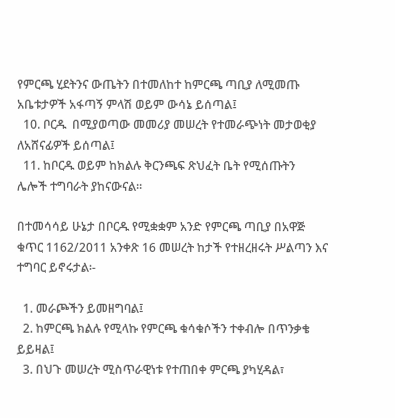የምርጫ ሂደትንና ውጤትን በተመለከተ ከምርጫ ጣቢያ ለሚመጡ አቤቱታዎች አፋጣኝ ምላሽ ወይም ውሳኔ ይሰጣል፤
  10. ቦርዱ  በሚያወጣው መመሪያ መሠረት የተመራጭነት መታወቂያ ለአሸናፊዎች ይሰጣል፤
  11. ከቦርዱ ወይም ከክልሉ ቅርንጫፍ ጽህፈት ቤት የሚሰጡትን  ሌሎች ተግባራት ያከናውናል።

በተመሳሳይ ሁኔታ በቦርዱ የሚቋቋም አንድ የምርጫ ጣቢያ በአዋጅ ቁጥር 1162/2011 አንቀጽ 16 መሠረት ከታች የተዘረዘሩት ሥልጣን እና ተግባር ይኖሩታል፡-

  1. መራጮችን ይመዘግባል፤
  2. ከምርጫ ክልሉ የሚላኩ የምርጫ ቁሳቁሶችን ተቀብሎ በጥንቃቄ ይይዛል፤
  3. በህጉ መሠረት ሚስጥራዊነቱ የተጠበቀ ምርጫ ያካሂዳል፣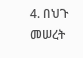4. በህጉ መሠረት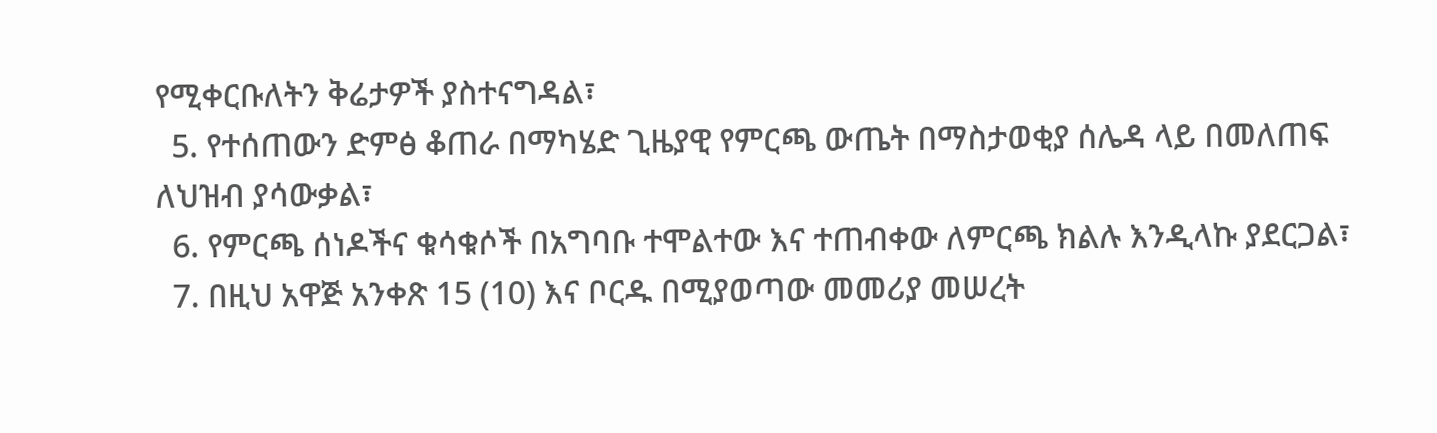የሚቀርቡለትን ቅሬታዎች ያስተናግዳል፣
  5. የተሰጠውን ድምፅ ቆጠራ በማካሄድ ጊዜያዊ የምርጫ ውጤት በማስታወቂያ ሰሌዳ ላይ በመለጠፍ ለህዝብ ያሳውቃል፣
  6. የምርጫ ሰነዶችና ቁሳቁሶች በአግባቡ ተሞልተው እና ተጠብቀው ለምርጫ ክልሉ እንዲላኩ ያደርጋል፣
  7. በዚህ አዋጅ አንቀጽ 15 (10) እና ቦርዱ በሚያወጣው መመሪያ መሠረት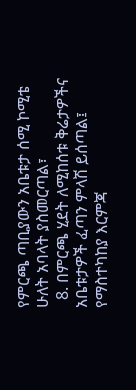የምርጫ ጣቢያውን አቤቱታ ሰሚ ኮሚቴ ሁለት አባላት ያስመርጣል፣
  8. በምርጫ ሂደት ለሚከሰቱ ቅሬታዎችና አቤቱታዎች ፈጣን ምላሽ ይሰጣል፤ የማስተካከያ እርምጃ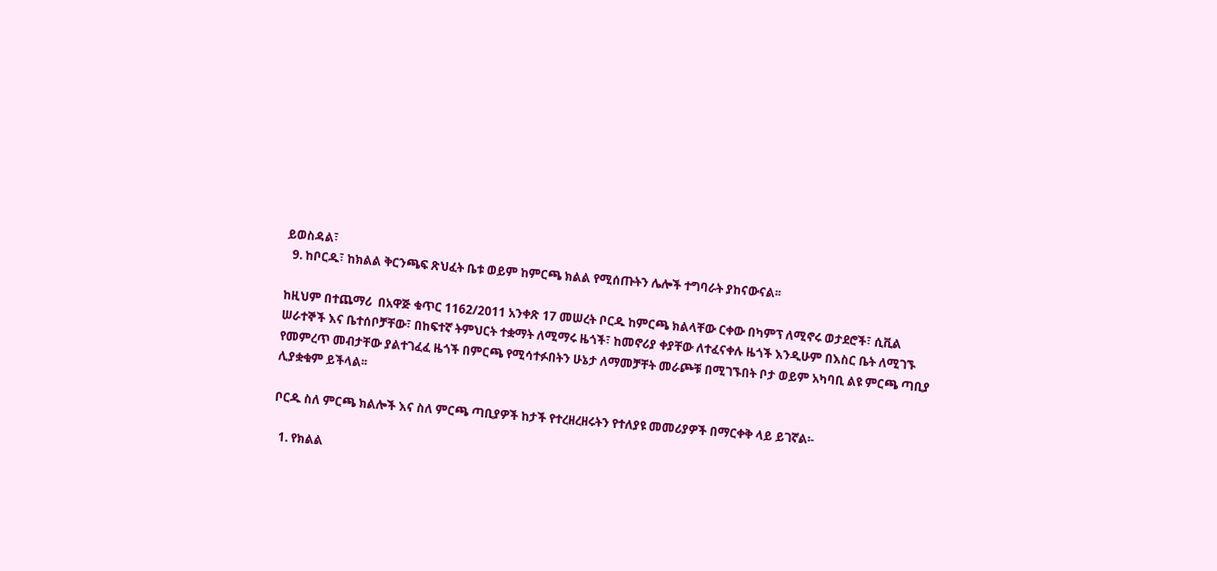ይወስዳል፣
  9. ከቦርዱ፣ ከክልል ቅርንጫፍ ጽህፈት ቤቱ ወይም ከምርጫ ክልል የሚሰጡትን ሌሎች ተግባራት ያከናውናል፡፡

ከዚህም በተጨማሪ  በአዋጅ ቁጥር 1162/2011 አንቀጽ 17 መሠረት ቦርዱ ከምርጫ ክልላቸው ርቀው በካምፕ ለሚኖሩ ወታደሮች፣ ሲቪል ሠራተኞች እና ቤተሰቦቻቸው፣ በከፍተኛ ትምህርት ተቋማት ለሚማሩ ዜጎች፣ ከመኖሪያ ቀያቸው ለተፈናቀሉ ዜጎች እንዲሁም በእስር ቤት ለሚገኙ የመምረጥ መብታቸው ያልተገፈፈ ዜጎች በምርጫ የሚሳተፉበትን ሁኔታ ለማመቻቸት መራጮቹ በሚገኙበት ቦታ ወይም አካባቢ ልዩ ምርጫ ጣቢያ ሊያቋቁም ይችላል፡፡

ቦርዱ ስለ ምርጫ ክልሎች እና ስለ ምርጫ ጣቢያዎች ከታች የተረዘረዘሩትን የተለያዩ መመሪያዎች በማርቀቅ ላይ ይገኛል፡-

  1. የክልል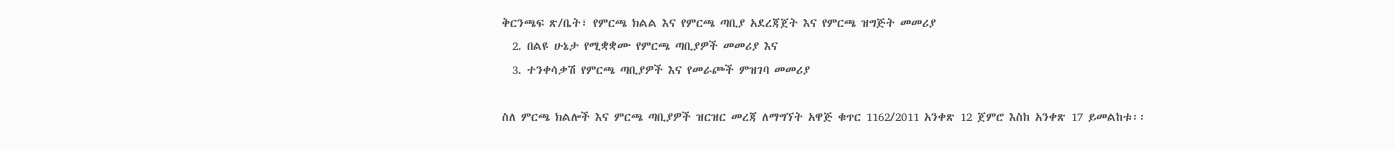ቅርንጫፍ ጽ/ቤት፣ የምርጫ ክልል እና የምርጫ ጣቢያ አደረጃጀት እና የምርጫ ዝግጅት መመሪያ
  2. በልዩ ሁኔታ የሚቋቋሙ የምርጫ ጣቢያዎች መመሪያ እና
  3. ተንቀሳቃሽ የምርጫ ጣቢያዎች እና የመራጮች ምዝገባ መመሪያ

ስለ ምርጫ ክልሎች እና ምርጫ ጣቢያዎች ዝርዝር መረጃ ለማግኘት አዋጅ ቁጥር 1162/2011 አንቀጽ 12 ጀምሮ እስከ አንቀጽ 17 ይመልከቱ፡፡